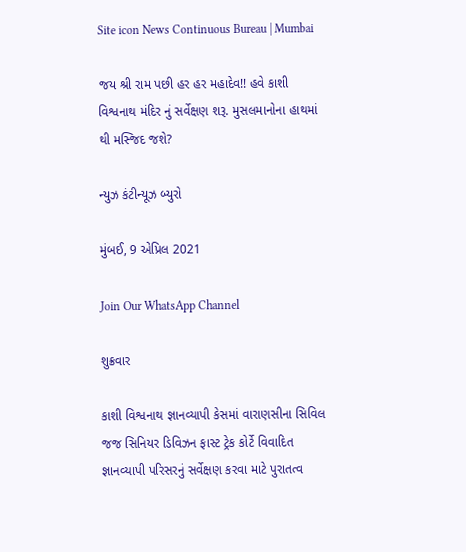Site icon News Continuous Bureau | Mumbai

જય શ્રી રામ પછી હર હર મહાદેવ!! હવે કાશી વિશ્વનાથ મંદિર નું સર્વેક્ષણ શરૂ. મુસલમાનોના હાથમાં થી મસ્જિદ જશે?

ન્યુઝ કંટીન્યૂઝ બ્યુરો

મુંબઈ, 9 એપ્રિલ 2021

Join Our WhatsApp Channel

શુક્રવાર

કાશી વિશ્વનાથ જ્ઞાનવ્યાપી કેસમાં વારાણસીના સિવિલ જજ સિનિયર ડિવિઝન ફાસ્ટ ટ્રેક કોર્ટે વિવાદિત જ્ઞાનવ્યાપી પરિસરનું સર્વેક્ષણ કરવા માટે પુરાતત્વ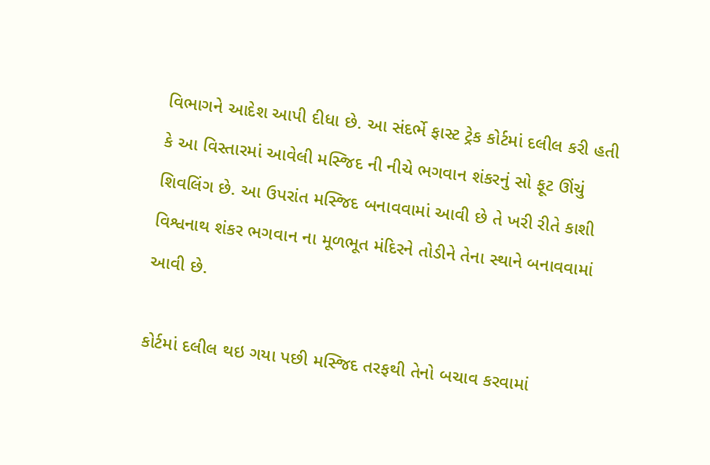વિભાગને આદેશ આપી દીધા છે. આ સંદર્ભે ફાસ્ટ ટ્રેક કોર્ટમાં દલીલ કરી હતી કે આ વિસ્તારમાં આવેલી મસ્જિદ ની નીચે ભગવાન શંકરનું સો ફૂટ ઊંચું શિવલિંગ છે. આ ઉપરાંત મસ્જિદ બનાવવામાં આવી છે તે ખરી રીતે કાશી વિશ્વનાથ શંકર ભગવાન ના મૂળભૂત મંદિરને તોડીને તેના સ્થાને બનાવવામાં આવી છે.

કોર્ટમાં દલીલ થઇ ગયા પછી મસ્જિદ તરફથી તેનો બચાવ કરવામાં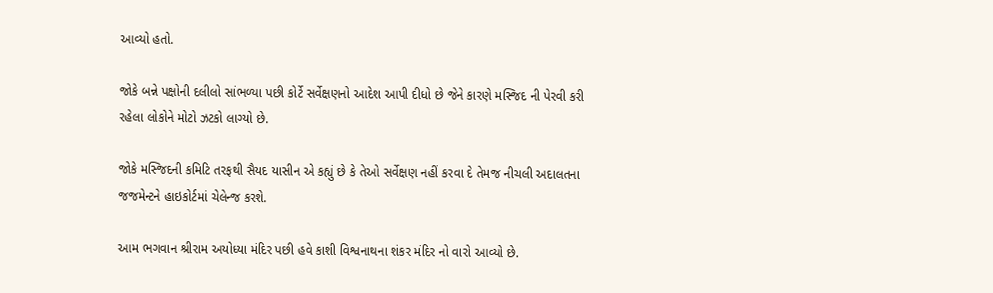આવ્યો હતો.

જોકે બન્ને પક્ષોની દલીલો સાંભળ્યા પછી કોર્ટે સર્વેક્ષણનો આદેશ આપી દીધો છે જેને કારણે મસ્જિદ ની પેરવી કરી રહેલા લોકોને મોટો ઝટકો લાગ્યો છે.

જોકે મસ્જિદની કમિટિ તરફથી સૈયદ યાસીન એ કહ્યું છે કે તેઓ સર્વેક્ષણ નહીં કરવા દે તેમજ નીચલી અદાલતના જજમેન્ટને હાઇકોર્ટમાં ચેલેન્જ કરશે.

આમ ભગવાન શ્રીરામ અયોધ્યા મંદિર પછી હવે કાશી વિશ્વનાથના શંકર મંદિર નો વારો આવ્યો છે.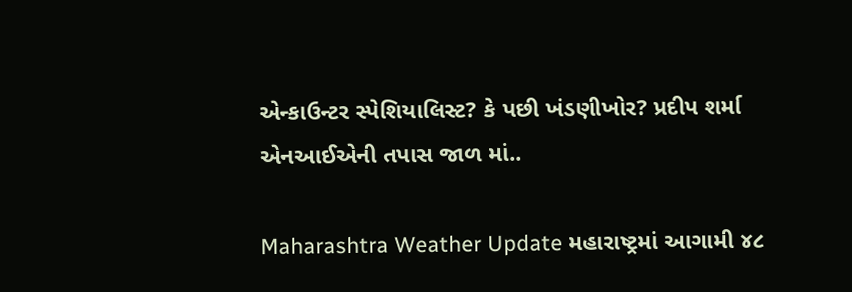એન્કાઉન્ટર સ્પેશિયાલિસ્ટ? કે પછી ખંડણીખોર? પ્રદીપ શર્મા એનઆઈએની તપાસ જાળ માં..

Maharashtra Weather Update મહારાષ્ટ્રમાં આગામી ૪૮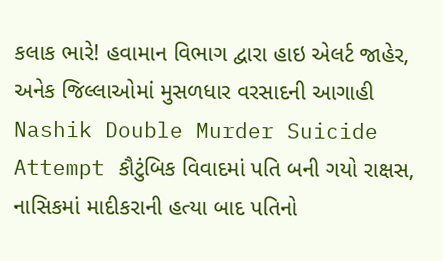કલાક ભારે! હવામાન વિભાગ દ્વારા હાઇ એલર્ટ જાહેર, અનેક જિલ્લાઓમાં મુસળધાર વરસાદની આગાહી
Nashik Double Murder Suicide Attempt કૌટુંબિક વિવાદમાં પતિ બની ગયો રાક્ષસ, નાસિકમાં માદીકરાની હત્યા બાદ પતિનો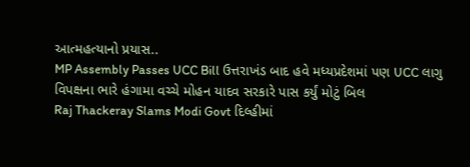આત્મહત્યાનો પ્રયાસ..
MP Assembly Passes UCC Bill ઉત્તરાખંડ બાદ હવે મધ્યપ્રદેશમાં પણ UCC લાગુ વિપક્ષના ભારે હંગામા વચ્ચે મોહન યાદવ સરકારે પાસ કર્યું મોટું બિલ
Raj Thackeray Slams Modi Govt દિલ્હીમાં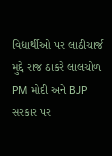વિદ્યાર્થીઓ પર લાઠીચાર્જ મુદ્દે રાજ ઠાકરે લાલચોળ PM મોદી અને BJP સરકાર પર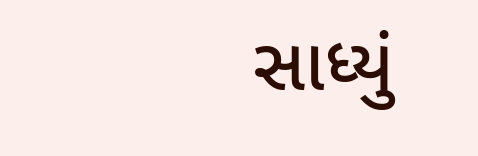સાધ્યું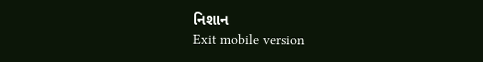નિશાન
Exit mobile version